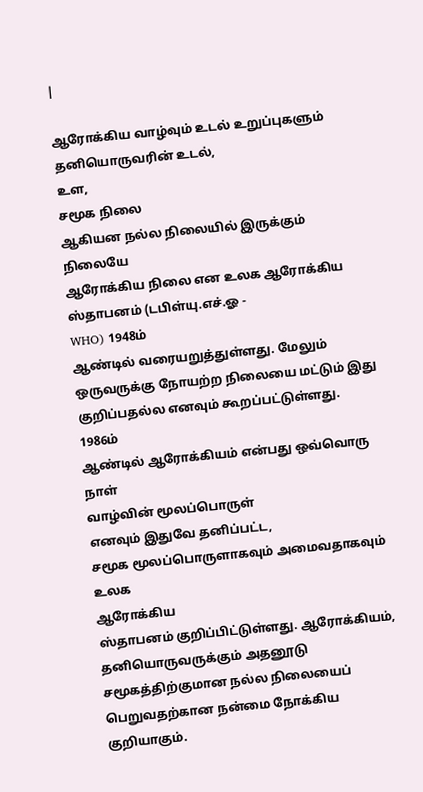|

ஆரோக்கிய வாழ்வும் உடல் உறுப்புகளும்
தனியொருவரின் உடல்,
உள,
சமூக நிலை
ஆகியன நல்ல நிலையில் இருக்கும் நிலையே
ஆரோக்கிய நிலை என உலக ஆரோக்கிய
ஸ்தாபனம் (டபிள்யு.எச்.ஓ -
WHO) 1948ம்
ஆண்டில் வரையறுத்துள்ளது. மேலும்
ஒருவருக்கு நோயற்ற நிலையை மட்டும் இது
குறிப்பதல்ல எனவும் கூறப்பட்டுள்ளது.
1986ம்
ஆண்டில் ஆரோக்கியம் என்பது ஒவ்வொரு நாள்
வாழ்வின் மூலப்பொருள்
எனவும் இதுவே தனிப்பட்ட,
சமூக மூலப்பொருளாகவும் அமைவதாகவும் உலக
ஆரோக்கிய
ஸ்தாபனம் குறிப்பிட்டுள்ளது. ஆரோக்கியம்,
தனியொருவருக்கும் அதனூடு
சமூகத்திற்குமான நல்ல நிலையைப் பெறுவதற்கான நன்மை நோக்கிய
குறியாகும்.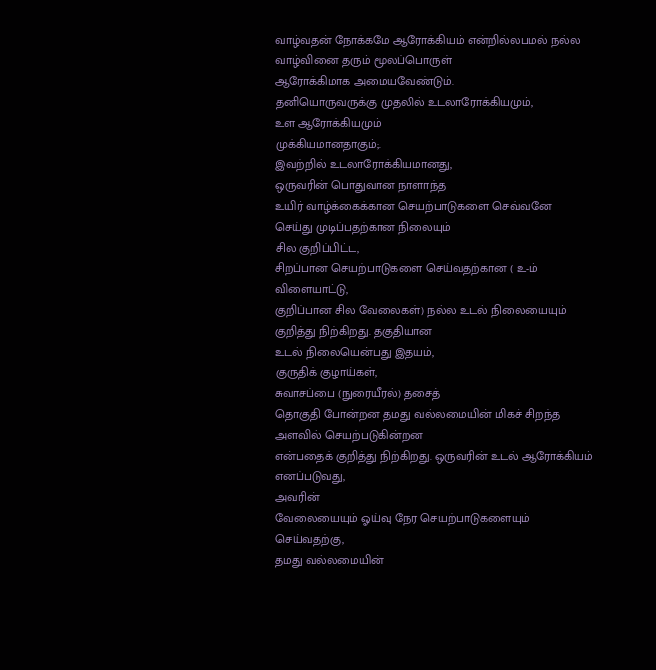வாழ்வதன் நோக்கமே ஆரோக்கியம் என்றில்லபமல் நல்ல வாழ்வினை தரும் மூலப்பொருள்
ஆரோக்கிமாக அமையவேண்டும்.
தனியொருவருக்கு முதலில் உடலாரோக்கியமும்,
உள ஆரோக்கியமும்
முக்கியமானதாகும்;.
இவற்றில் உடலாரோக்கியமானது,
ஒருவரின் பொதுவான நாளாந்த
உயிர் வாழ்க்கைக்கான செயற்பாடுகளை செவ்வனே
செய்து முடிப்பதற்கான நிலையும்
சில குறிப்பிட்ட,
சிறப்பான செயற்பாடுகளை செய்வதற்கான ( உ-ம்
விளையாட்டு,
குறிப்பான சில வேலைகள்) நல்ல உடல் நிலையையும் குறித்து நிற்கிறது. தகுதியான
உடல் நிலையென்பது இதயம்,
குருதிக் குழாய்கள்,
சுவாசப்பை (நுரையீரல்) தசைத்
தொகுதி போன்றன தமது வல்லமையின் மிகச் சிறந்த
அளவில் செயற்படுகின்றன
என்பதைக் குறித்து நிற்கிறது. ஒருவரின் உடல் ஆரோக்கியம்
எனப்படுவது,
அவரின்
வேலையையும் ஓய்வு நேர செயற்பாடுகளையும்
செய்வதற்கு,
தமது வல்லமையின்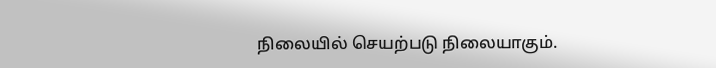நிலையில் செயற்படு நிலையாகும்.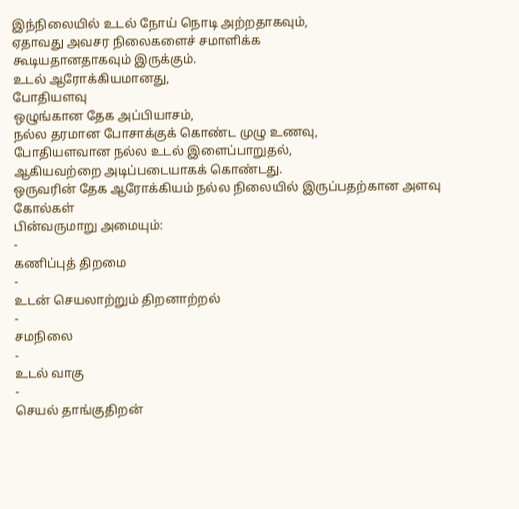இந்நிலையில் உடல் நோய் நொடி அற்றதாகவும்,
ஏதாவது அவசர நிலைகளைச் சமாளிக்க
கூடியதானதாகவும் இருக்கும்.
உடல் ஆரோக்கியமானது,
போதியளவு
ஒழுங்கான தேக அப்பியாசம்,
நல்ல தரமான போசாக்குக் கொண்ட முழு உணவு,
போதியளவான நல்ல உடல் இளைப்பாறுதல்,
ஆகியவற்றை அடிப்படையாகக் கொண்டது.
ஒருவரின் தேக ஆரோக்கியம் நல்ல நிலையில் இருப்பதற்கான அளவு கோல்கள்
பின்வருமாறு அமையும்:
-
கணிப்புத் திறமை
-
உடன் செயலாற்றும் திறனாற்றல்
-
சமநிலை
-
உடல் வாகு
-
செயல் தாங்குதிறன்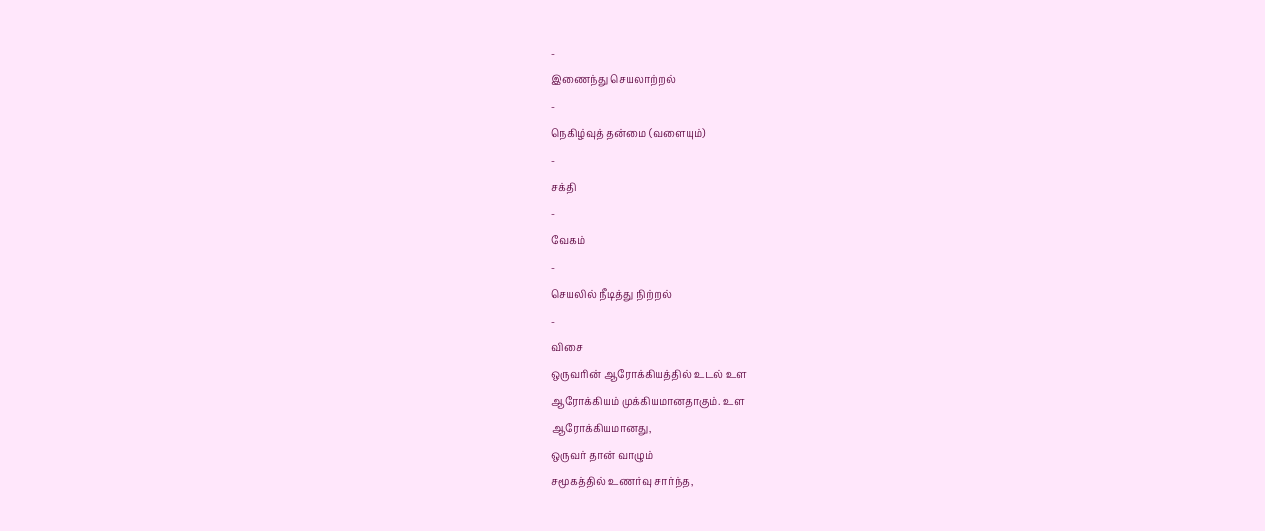-
இணைந்து செயலாற்றல்
-
நெகிழ்வுத் தன்மை (வளையும்)
-
சக்தி
-
வேகம்
-
செயலில் நீடித்து நிற்றல்
-
விசை
ஒருவரின் ஆரோக்கியத்தில் உடல் உள
ஆரோக்கியம் முக்கியமானதாகும். உள
ஆரோக்கியமானது,
ஒருவர் தான் வாழும்
சமூகத்தில் உணர்வு சார்ந்த,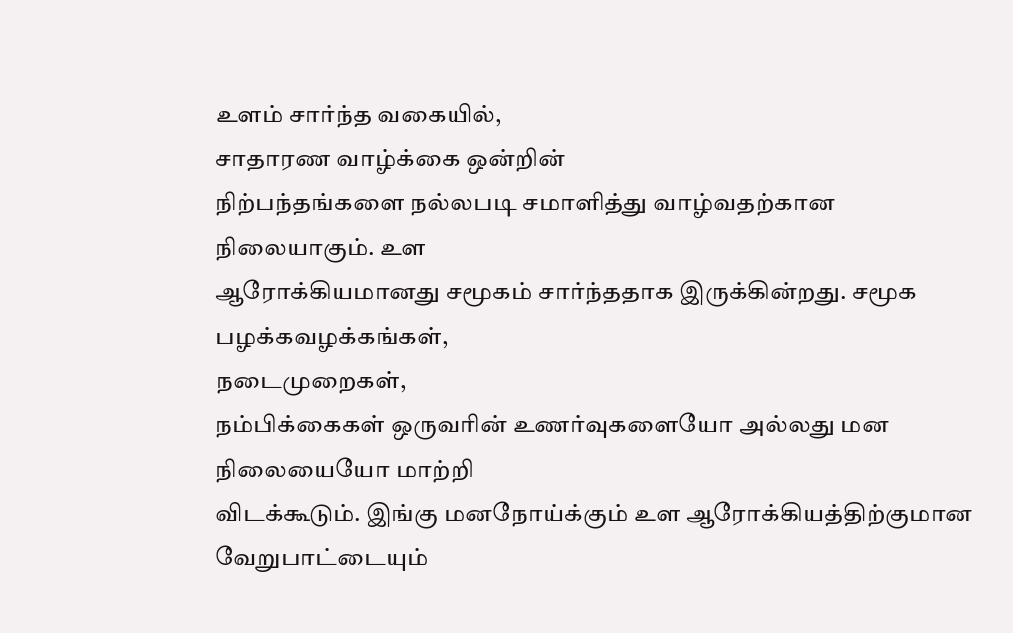உளம் சார்ந்த வகையில்,
சாதாரண வாழ்க்கை ஒன்றின்
நிற்பந்தங்களை நல்லபடி சமாளித்து வாழ்வதற்கான
நிலையாகும். உள
ஆரோக்கியமானது சமூகம் சார்ந்ததாக இருக்கின்றது. சமூக
பழக்கவழக்கங்கள்,
நடைமுறைகள்,
நம்பிக்கைகள் ஒருவரின் உணர்வுகளையோ அல்லது மன
நிலையையோ மாற்றி
விடக்கூடும். இங்கு மனநோய்க்கும் உள ஆரோக்கியத்திற்குமான
வேறுபாட்டையும்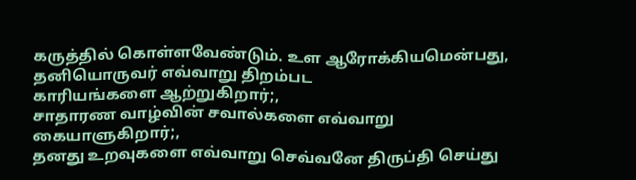கருத்தில் கொள்ளவேண்டும். உள ஆரோக்கியமென்பது,
தனியொருவர் எவ்வாறு திறம்பட
காரியங்களை ஆற்றுகிறார்;,
சாதாரண வாழ்வின் சவால்களை எவ்வாறு
கையாளுகிறார்;,
தனது உறவுகளை எவ்வாறு செவ்வனே திருப்தி செய்து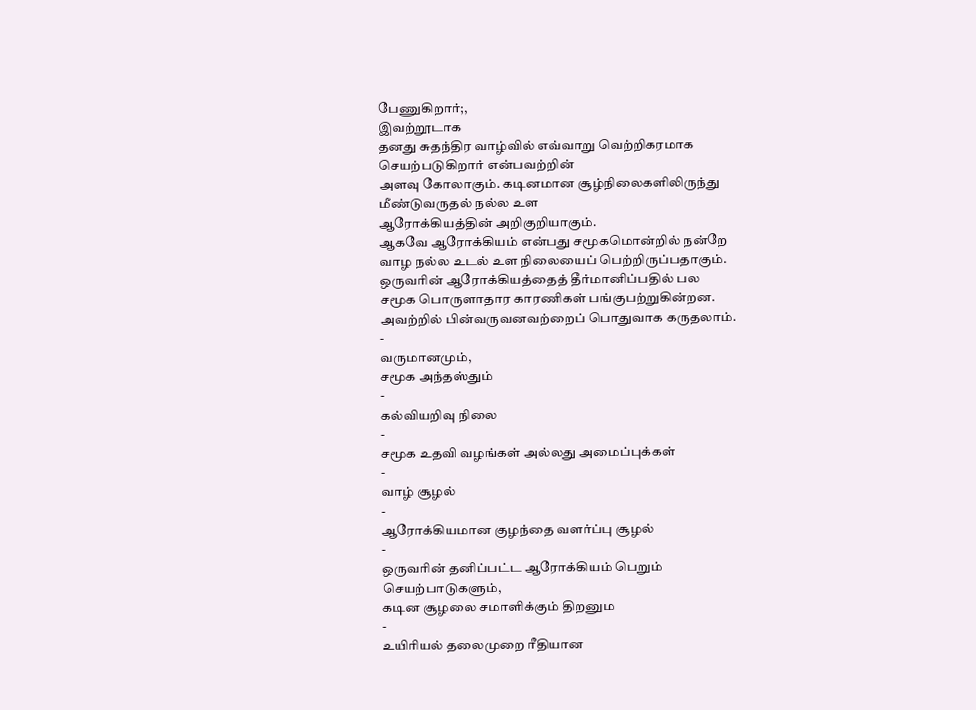பேணுகிறார்;,
இவற்றூடாக
தனது சுதந்திர வாழ்வில் எவ்வாறு வெற்றிகரமாக
செயற்படுகிறார் என்பவற்றின்
அளவு கோலாகும். கடினமான சூழ்நிலைகளிலிருந்து
மீண்டுவருதல் நல்ல உள
ஆரோக்கியத்தின் அறிகுறியாகும்.
ஆகவே ஆரோக்கியம் என்பது சமூகமொன்றில் நன்றே
வாழ நல்ல உடல் உள நிலையைப் பெற்றிருப்பதாகும்.
ஒருவரின் ஆரோக்கியத்தைத் தீர்மானிப்பதில் பல
சமூக பொருளாதார காரணிகள் பங்குபற்றுகின்றன.
அவற்றில் பின்வருவனவற்றைப் பொதுவாக கருதலாம்.
-
வருமானமும்,
சமூக அந்தஸ்தும்
-
கல்வியறிவு நிலை
-
சமூக உதவி வழங்கள் அல்லது அமைப்புக்கள்
-
வாழ் சூழல்
-
ஆரோக்கியமான குழந்தை வளர்ப்பு சூழல்
-
ஒருவரின் தனிப்பட்ட ஆரோக்கியம் பெறும்
செயற்பாடுகளும்,
கடின சூழலை சமாளிக்கும் திறனும
-
உயிரியல் தலைமுறை ரீதியான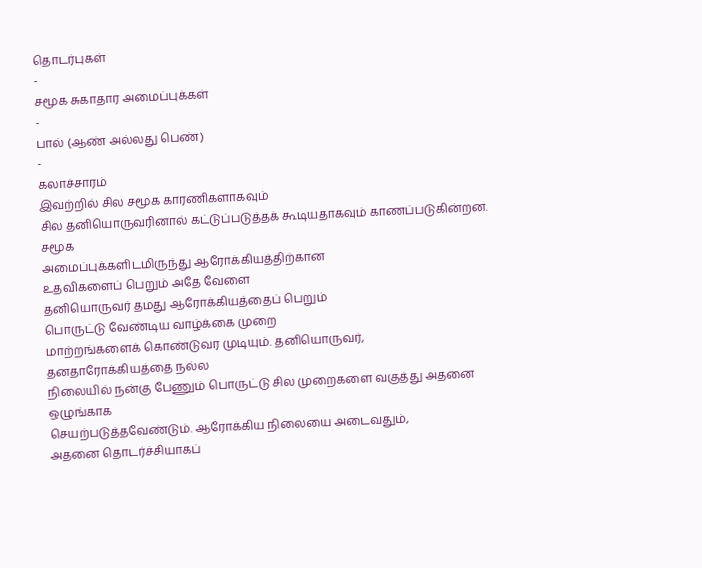தொடர்புகள்
-
சமூக சுகாதார அமைப்புக்கள்
-
பால் (ஆண் அல்லது பெண்)
-
கலாச்சாரம்
இவற்றில் சில சமூக காரணிகளாகவும்
சில தனியொருவரினால் கட்டுப்படுத்தக் கூடியதாகவும் காணப்படுகின்றன. சமூக
அமைப்புக்களிடமிருந்து ஆரோக்கியத்திற்கான
உதவிகளைப் பெறும் அதே வேளை
தனியொருவர் தமது ஆரோக்கியத்தைப் பெறும்
பொருட்டு வேண்டிய வாழ்க்கை முறை
மாற்றங்களைக் கொண்டுவர முடியும். தனியொருவர்,
தனதாரோக்கியத்தை நல்ல
நிலையில் நன்கு பேணும் பொருட்டு சில முறைகளை வகுத்து அதனை
ஒழுங்காக
செயற்படுத்தவேண்டும். ஆரோக்கிய நிலையை அடைவதும்,
அதனை தொடர்ச்சியாகப்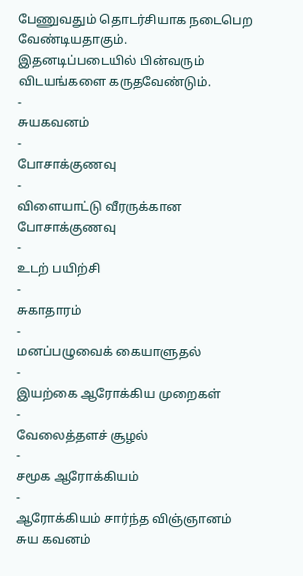பேணுவதும் தொடர்சியாக நடைபெற வேண்டியதாகும்.
இதனடிப்படையில் பின்வரும்
விடயங்களை கருதவேண்டும்.
-
சுயகவனம்
-
போசாக்குணவு
-
விளையாட்டு வீரருக்கான போசாக்குணவு
-
உடற் பயிற்சி
-
சுகாதாரம்
-
மனப்பழுவைக் கையாளுதல்
-
இயற்கை ஆரோக்கிய முறைகள்
-
வேலைத்தளச் சூழல்
-
சமூக ஆரோக்கியம்
-
ஆரோக்கியம் சார்ந்த விஞ்ஞானம்
சுய கவனம்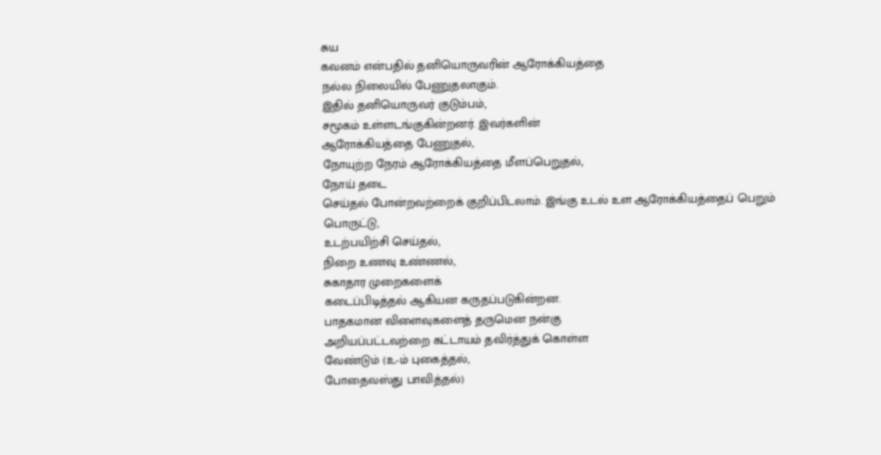சுய
கவனம் என்பதில் தனியொருவரின் ஆரோக்கியத்தை
நல்ல நிலையில் பேணுதலாகும்.
இதில் தனியொருவர் குடும்பம்,
சமூகம் உள்ளடங்குகின்றனர். இவர்களின்
ஆரோக்கியத்தை பேணுதல்,
நோயுற்ற நேரம் ஆரோக்கியத்தை மீளப்பெறுதல்,
நோய் தடை
செய்தல் போன்றவற்றைக் குறிப்பிடலாம். இங்கு உடல் உள ஆரோக்கியத்தைப் பெறும்
பொருட்டு,
உடற்பயிற்சி செய்தல்,
நிறை உணவு உண்ணல்,
சுகாதார முறைகளைக்
கடைப்பிடித்தல் ஆகியன கருதப்படுகின்றன.
பாதகமான விளைவுகளைத் தருமென நன்கு
அறியப்பட்டவற்றை கட்டாயம் தவிர்த்துக் கொள்ள
வேண்டும் (உ-ம் புகைத்தல்,
போதைவஸ்து பாவித்தல்)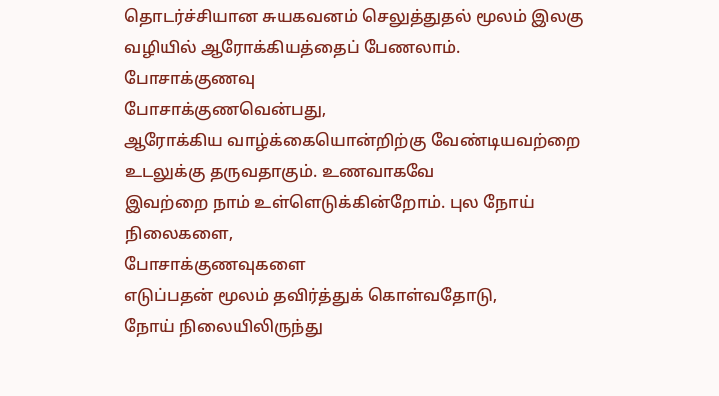தொடர்ச்சியான சுயகவனம் செலுத்துதல் மூலம் இலகு
வழியில் ஆரோக்கியத்தைப் பேணலாம்.
போசாக்குணவு
போசாக்குணவென்பது,
ஆரோக்கிய வாழ்க்கையொன்றிற்கு வேண்டியவற்றை
உடலுக்கு தருவதாகும். உணவாகவே
இவற்றை நாம் உள்ளெடுக்கின்றோம். புல நோய்
நிலைகளை,
போசாக்குணவுகளை
எடுப்பதன் மூலம் தவிர்த்துக் கொள்வதோடு,
நோய் நிலையிலிருந்து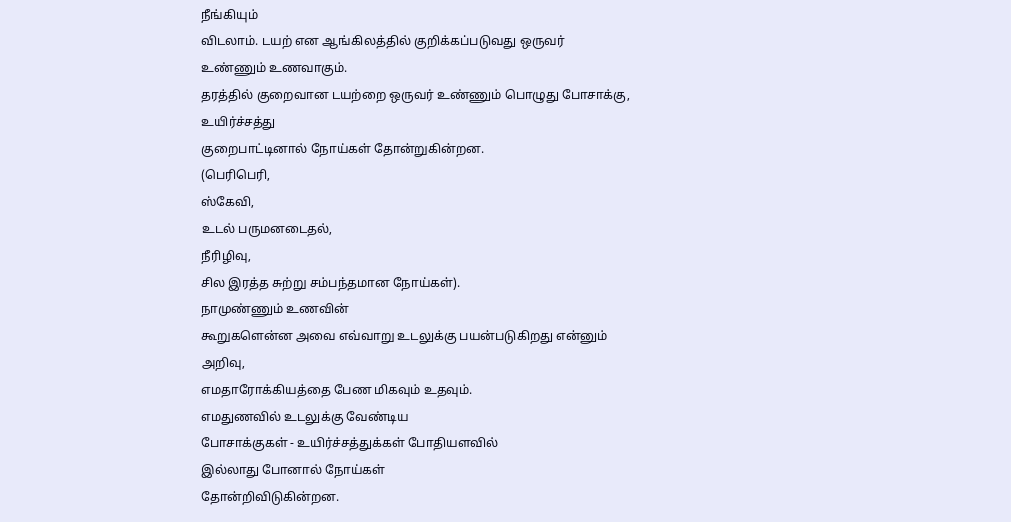நீங்கியும்
விடலாம். டயற் என ஆங்கிலத்தில் குறிக்கப்படுவது ஒருவர்
உண்ணும் உணவாகும்.
தரத்தில் குறைவான டயற்றை ஒருவர் உண்ணும் பொழுது போசாக்கு,
உயிர்ச்சத்து
குறைபாட்டினால் நோய்கள் தோன்றுகின்றன.
(பெரிபெரி,
ஸ்கேவி,
உடல் பருமனடைதல்,
நீரிழிவு,
சில இரத்த சுற்று சம்பந்தமான நோய்கள்).
நாமுண்ணும் உணவின்
கூறுகளென்ன அவை எவ்வாறு உடலுக்கு பயன்படுகிறது என்னும்
அறிவு,
எமதாரோக்கியத்தை பேண மிகவும் உதவும்.
எமதுணவில் உடலுக்கு வேண்டிய
போசாக்குகள் - உயிர்ச்சத்துக்கள் போதியளவில்
இல்லாது போனால் நோய்கள்
தோன்றிவிடுகின்றன.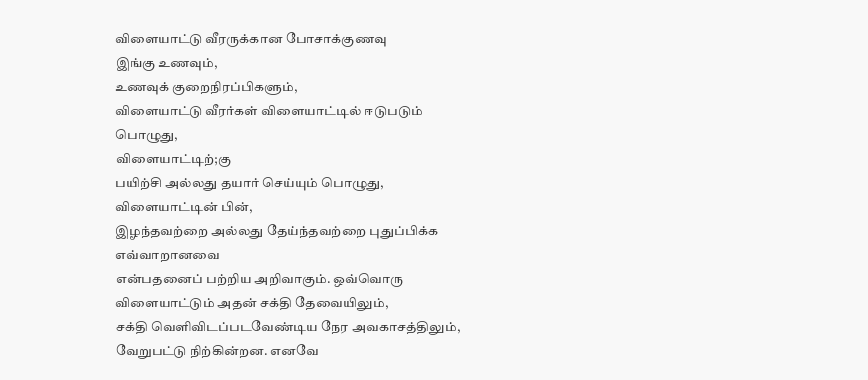விளையாட்டு வீரருக்கான போசாக்குணவு
இங்கு உணவும்,
உணவுக் குறைநிரப்பிகளும்,
விளையாட்டு வீரர்கள் விளையாட்டில் ஈடுபடும்
பொழுது,
விளையாட்டிற்;கு
பயிற்சி அல்லது தயார் செய்யும் பொழுது,
விளையாட்டின் பின்,
இழந்தவற்றை அல்லது தேய்ந்தவற்றை புதுப்பிக்க
எவ்வாறானவை
என்பதனைப் பற்றிய அறிவாகும். ஒவ்வொரு
விளையாட்டும் அதன் சக்தி தேவையிலும்,
சக்தி வெளிவிடப்படவேண்டிய நேர அவகாசத்திலும்,
வேறுபட்டு நிற்கின்றன. எனவே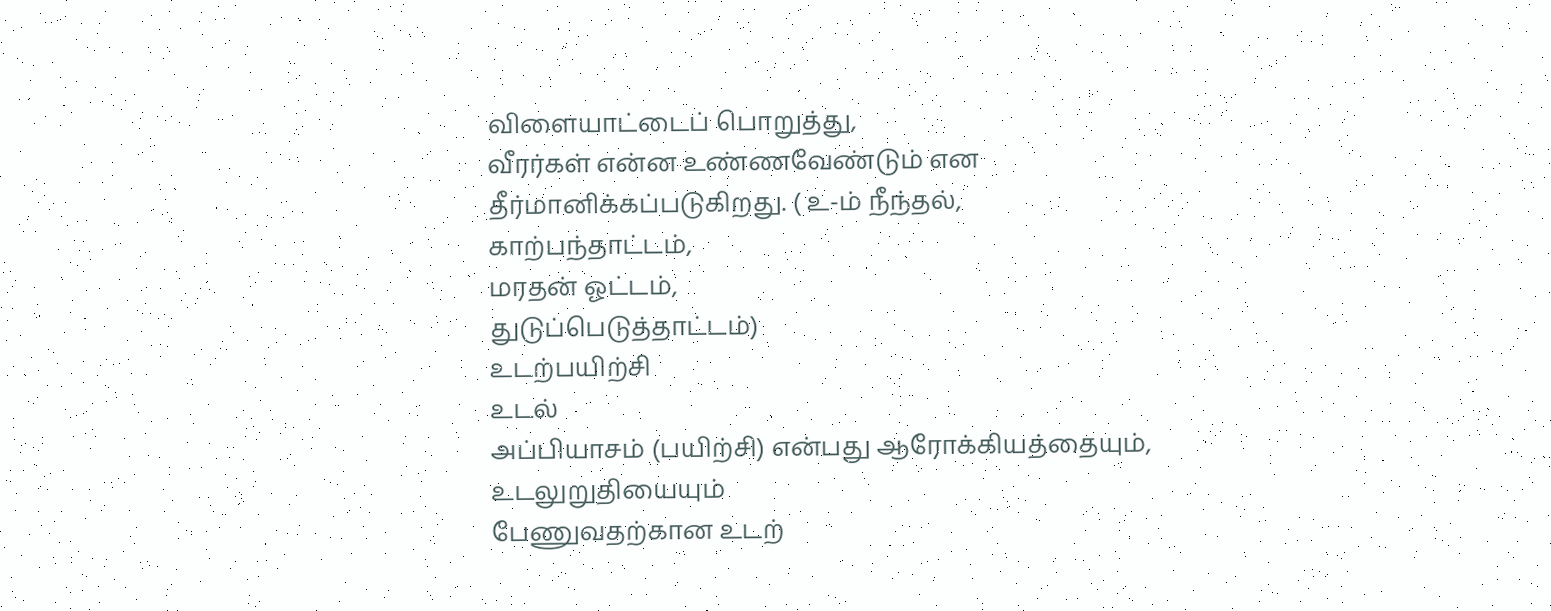விளையாட்டைப் பொறுத்து,
வீரர்கள் என்ன உண்ணவேண்டும் என
தீர்மானிக்கப்படுகிறது. ( உ-ம் நீந்தல்,
காற்பந்தாட்டம்,
மரதன் ஓட்டம்,
துடுப்பெடுத்தாட்டம்)
உடற்பயிற்சி
உடல்
அப்பியாசம் (பயிற்சி) என்பது ஆரோக்கியத்தையும்,
உடலுறுதியையும்
பேணுவதற்கான உடற்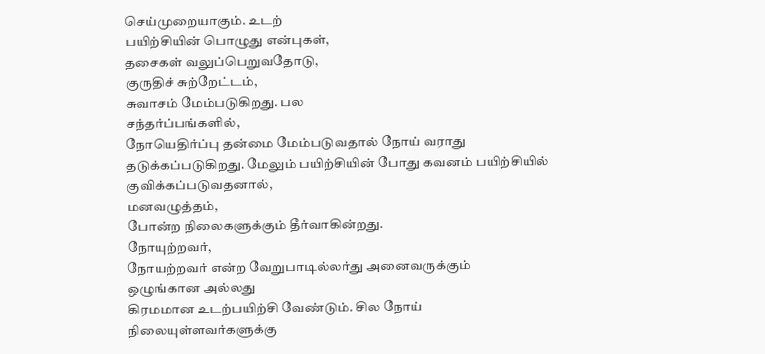செய்முறையாகும். உடற்
பயிற்சியின் பொழுது என்புகள்,
தசைகள் வலுப்பெறுவதோடு,
குருதிச் சுற்றேட்டம்,
சுவாசம் மேம்படுகிறது. பல
சந்தர்ப்பங்களில்,
நோயெதிர்ப்பு தன்மை மேம்படுவதால் நோய் வராது
தடுக்கப்படுகிறது. மேலும் பயிற்சியின் போது கவனம் பயிற்சியில்
குவிக்கப்படுவதனால்,
மனவழுத்தம்,
போன்ற நிலைகளுக்கும் தீர்வாகின்றது.
நோயுற்றவர்,
நோயற்றவர் என்ற வேறுபாடில்லர்து அனைவருக்கும்
ஒழுங்கான அல்லது
கிரமமான உடற்பயிற்சி வேண்டும். சில நோய்
நிலையுள்ளவர்களுக்கு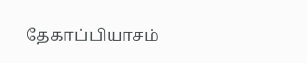தேகாப்பியாசம்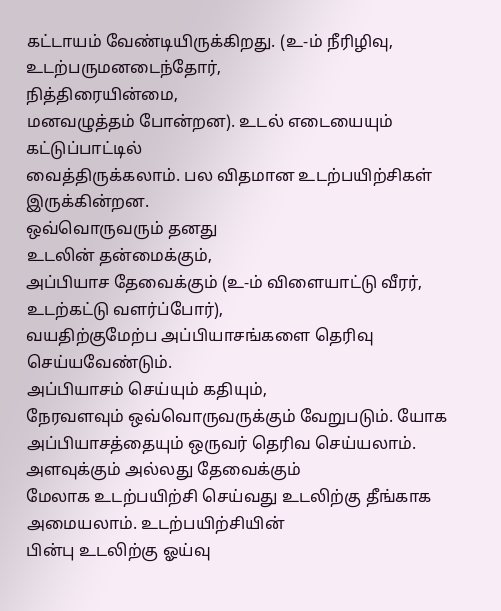கட்டாயம் வேண்டியிருக்கிறது. (உ-ம் நீரிழிவு,
உடற்பருமனடைந்தோர்,
நித்திரையின்மை,
மனவழுத்தம் போன்றன). உடல் எடையையும்
கட்டுப்பாட்டில்
வைத்திருக்கலாம். பல விதமான உடற்பயிற்சிகள் இருக்கின்றன.
ஒவ்வொருவரும் தனது
உடலின் தன்மைக்கும்,
அப்பியாச தேவைக்கும் (உ-ம் விளையாட்டு வீரர்,
உடற்கட்டு வளர்ப்போர்),
வயதிற்குமேற்ப அப்பியாசங்களை தெரிவு
செய்யவேண்டும்.
அப்பியாசம் செய்யும் கதியும்,
நேரவளவும் ஒவ்வொருவருக்கும் வேறுபடும். யோக
அப்பியாசத்தையும் ஒருவர் தெரிவ செய்யலாம்.
அளவுக்கும் அல்லது தேவைக்கும்
மேலாக உடற்பயிற்சி செய்வது உடலிற்கு தீங்காக
அமையலாம். உடற்பயிற்சியின்
பின்பு உடலிற்கு ஓய்வு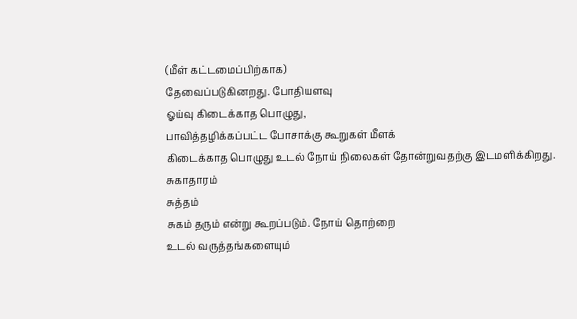(மீள் கட்டமைப்பிற்காக)
தேவைப்படுகினறது. போதியளவு
ஓய்வு கிடைக்காத பொழுது,
பாவித்தழிக்கப்பட்ட போசாக்கு கூறுகள் மீளக்
கிடைக்காத பொழுது உடல் நோய் நிலைகள் தோன்றுவதற்கு இடமளிக்கிறது.
சுகாதாரம்
சுத்தம்
சுகம் தரும் என்று கூறப்படும். நோய் தொற்றை
உடல் வருத்தங்களையும்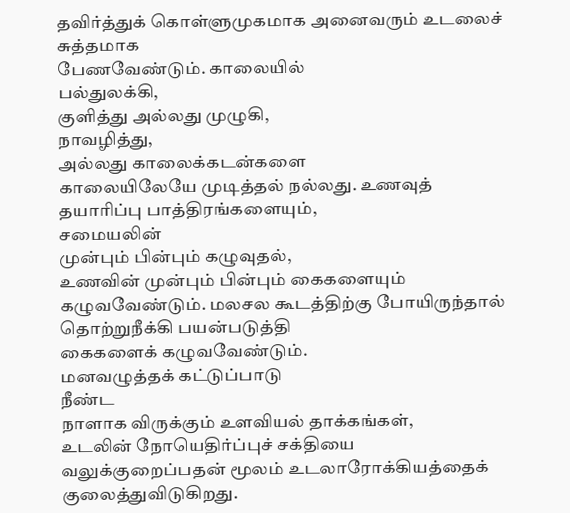தவிர்த்துக் கொள்ளுமுகமாக அனைவரும் உடலைச் சுத்தமாக
பேணவேண்டும். காலையில்
பல்துலக்கி,
குளித்து அல்லது முழுகி,
நாவழித்து,
அல்லது காலைக்கடன்களை
காலையிலேயே முடித்தல் நல்லது. உணவுத்
தயாரிப்பு பாத்திரங்களையும்,
சமையலின்
முன்பும் பின்பும் கழுவுதல்,
உணவின் முன்பும் பின்பும் கைகளையும்
கழுவவேண்டும். மலசல கூடத்திற்கு போயிருந்தால்
தொற்றுநீக்கி பயன்படுத்தி
கைகளைக் கழுவவேண்டும்.
மனவழுத்தக் கட்டுப்பாடு
நீண்ட
நாளாக விருக்கும் உளவியல் தாக்கங்கள்,
உடலின் நோயெதிர்ப்புச் சக்தியை
வலுக்குறைப்பதன் மூலம் உடலாரோக்கியத்தைக் குலைத்துவிடுகிறது.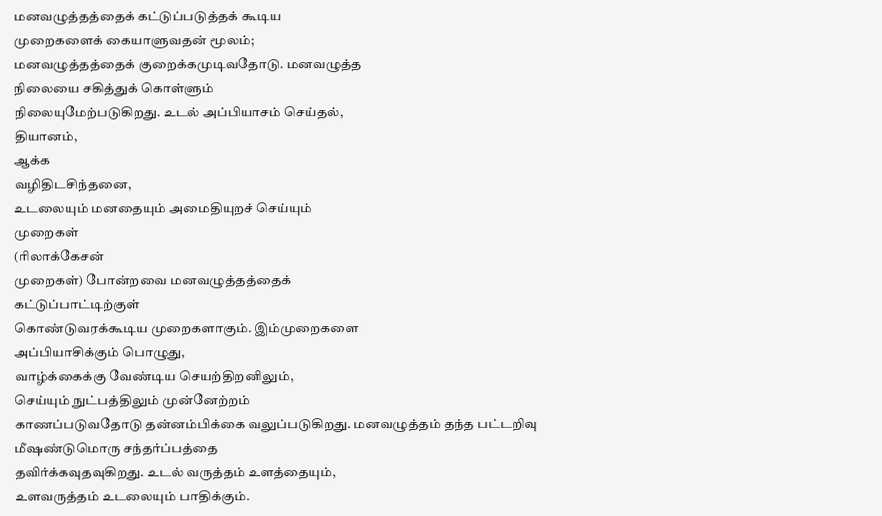மனவழுத்தத்தைக் கட்டுப்படுத்தக் கூடிய
முறைகளைக் கையாளுவதன் மூலம்;
மனவழுத்தத்தைக் குறைக்கமுடிவதோடு. மனவழுத்த
நிலையை சகித்துக் கொள்ளும்
நிலையுமேற்படுகிறது. உடல் அப்பியாசம் செய்தல்,
தியானம்,
ஆக்க
வழிதிடசிந்தனை,
உடலையும் மனதையும் அமைதியுறச் செய்யும்
முறைகள்
(ரிலாக்கேசன்
முறைகள்) போன்றவை மனவழுத்தத்தைக்
கட்டுப்பாட்டிற்குள்
கொண்டுவரக்கூடிய முறைகளாகும். இம்முறைகளை
அப்பியாசிக்கும் பொழுது,
வாழ்க்கைக்கு வேண்டிய செயற்திறனிலும்,
செய்யும் நுட்பத்திலும் முன்னேற்றம்
காணப்படுவதோடு தன்னம்பிக்கை வலுப்படுகிறது. மனவழுத்தம் தந்த பட்டறிவு
மீஷண்டுமொரு சந்தர்ப்பத்தை
தவிர்க்கவுதவுகிறது. உடல் வருத்தம் உளத்தையும்,
உளவருத்தம் உடலையும் பாதிக்கும்.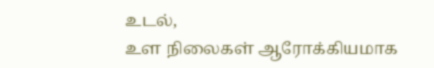உடல்,
உள நிலைகள் ஆரோக்கியமாக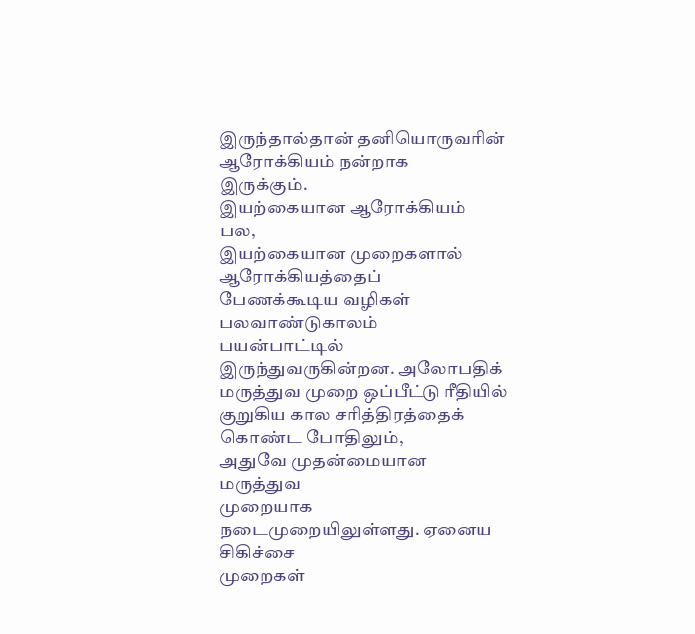இருந்தால்தான் தனியொருவரின் ஆரோக்கியம் நன்றாக
இருக்கும்.
இயற்கையான ஆரோக்கியம்
பல,
இயற்கையான முறைகளால் ஆரோக்கியத்தைப்
பேணக்கூடிய வழிகள் பலவாண்டுகாலம்
பயன்பாட்டில் இருந்துவருகின்றன. அலோபதிக்
மருத்துவ முறை ஒப்பீட்டு ரீதியில்
குறுகிய கால சரித்திரத்தைக் கொண்ட போதிலும்,
அதுவே முதன்மையான மருத்துவ
முறையாக நடைமுறையிலுள்ளது. ஏனைய சிகிச்சை
முறைகள்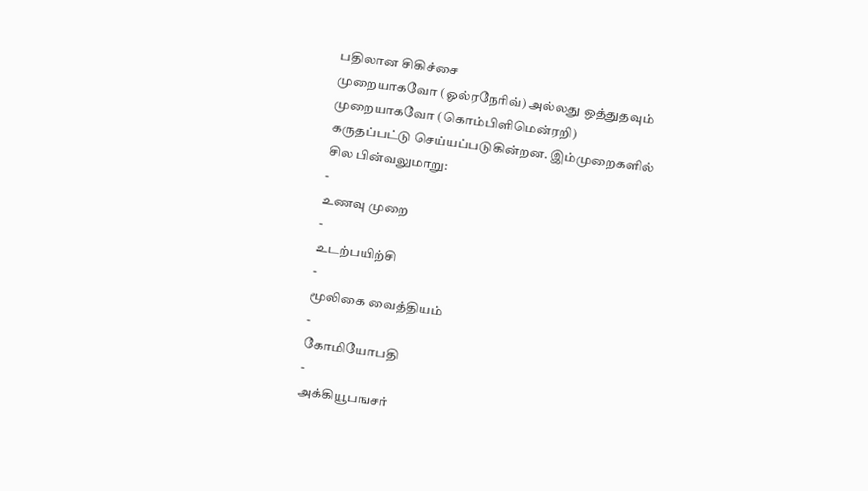பதிலான சிகிச்சை
முறையாகவோ (ஓல்ரநேரிவ்) அல்லது ஒத்துதவும்
முறையாகவோ (கொம்பிளிமென்ரறி)
கருதப்பட்டு செய்யப்படுகின்றன. இம்முறைகளில்
சில பின்வலுமாறு:
-
உணவு முறை
-
உடற்பயிற்சி
-
மூலிகை வைத்தியம்
-
கோமியோபதி
-
அக்கியூபஙசர்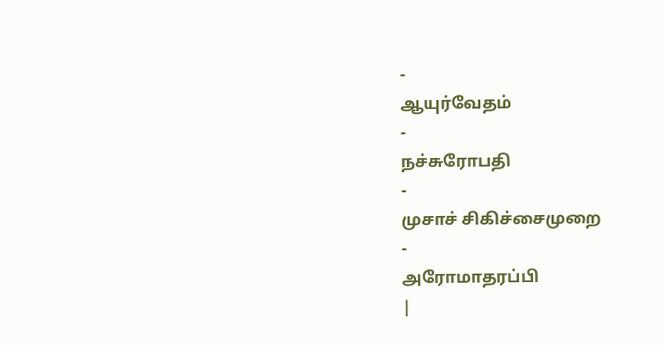-
ஆயுர்வேதம்
-
நச்சுரோபதி
-
முசாச் சிகிச்சைமுறை
-
அரோமாதரப்பி
|